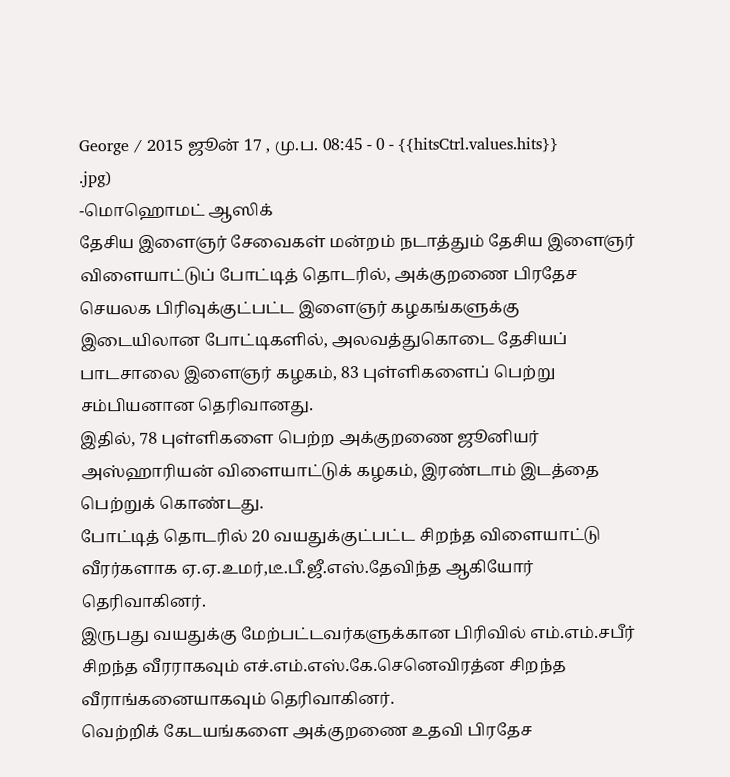George / 2015 ஜூன் 17 , மு.ப. 08:45 - 0 - {{hitsCtrl.values.hits}}
.jpg)
-மொஹொமட் ஆஸிக்
தேசிய இளைஞர் சேவைகள் மன்றம் நடாத்தும் தேசிய இளைஞர் விளையாட்டுப் போட்டித் தொடரில், அக்குறணை பிரதேச செயலக பிரிவுக்குட்பட்ட இளைஞர் கழகங்களுக்கு இடையிலான போட்டிகளில், அலவத்துகொடை தேசியப் பாடசாலை இளைஞர் கழகம், 83 புள்ளிகளைப் பெற்று சம்பியனான தெரிவானது.
இதில், 78 புள்ளிகளை பெற்ற அக்குறணை ஜூனியர் அஸ்ஹாரியன் விளையாட்டுக் கழகம், இரண்டாம் இடத்தை பெற்றுக் கொண்டது.
போட்டித் தொடரில் 20 வயதுக்குட்பட்ட சிறந்த விளையாட்டு வீரர்களாக ஏ.ஏ.உமர்,டீ.பீ.ஜீ.எஸ்.தேவிந்த ஆகியோர் தெரிவாகினர்.
இருபது வயதுக்கு மேற்பட்டவர்களுக்கான பிரிவில் எம்.எம்.சபீர் சிறந்த வீரராகவும் எச்.எம்.எஸ்.கே.செனெவிரத்ன சிறந்த வீராங்கனையாகவும் தெரிவாகினர்.
வெற்றிக் கேடயங்களை அக்குறணை உதவி பிரதேச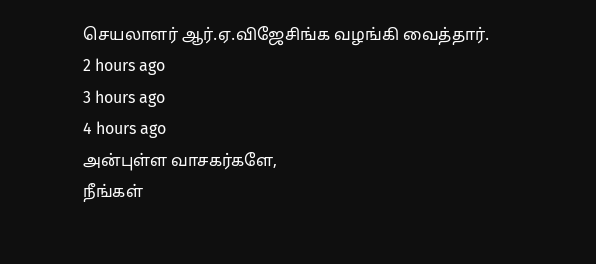செயலாளர் ஆர்.ஏ.விஜேசிங்க வழங்கி வைத்தார்.
2 hours ago
3 hours ago
4 hours ago
அன்புள்ள வாசகர்களே,
நீங்கள்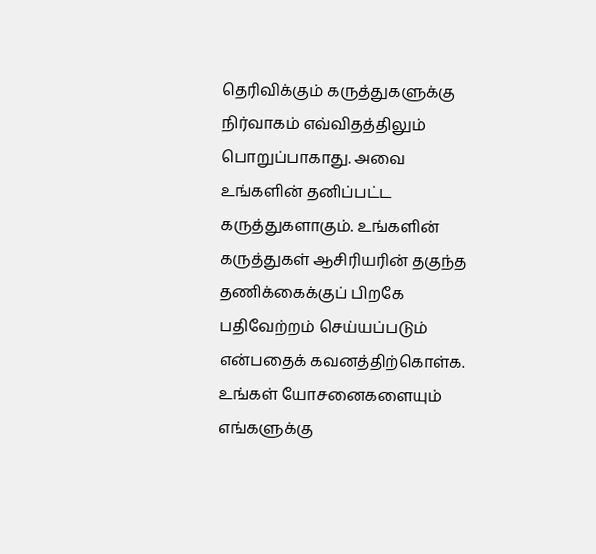தெரிவிக்கும் கருத்துகளுக்கு நிர்வாகம் எவ்விதத்திலும் பொறுப்பாகாது. அவை உங்களின் தனிப்பட்ட கருத்துகளாகும். உங்களின் கருத்துகள் ஆசிரியரின் தகுந்த தணிக்கைக்குப் பிறகே பதிவேற்றம் செய்யப்படும் என்பதைக் கவனத்திற்கொள்க. உங்கள் யோசனைகளையும் எங்களுக்கு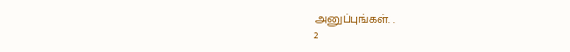அனுப்புங்கள். .
2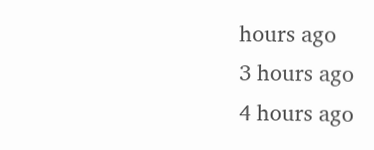hours ago
3 hours ago
4 hours ago